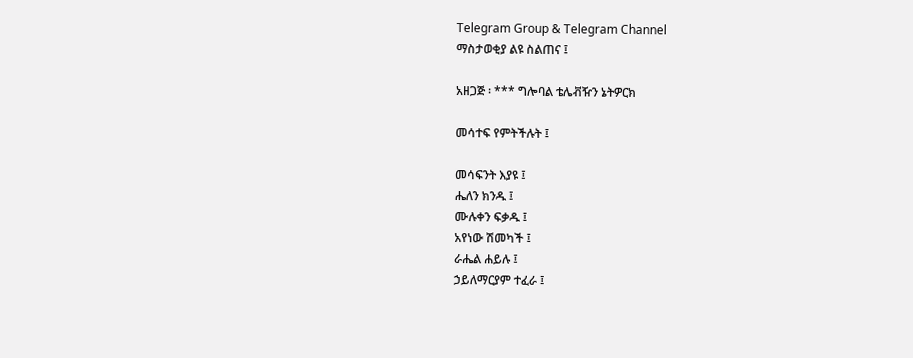Telegram Group & Telegram Channel
ማስታወቂያ ልዩ ስልጠና ፤

አዘጋጅ ፡ *** ግሎባል ቴሌቭዥን ኔትዎርክ

መሳተፍ የምትችሉት ፤

መሳፍንት እያዩ ፤
ሔለን ክንዱ ፤
ሙሉቀን ፍቃዱ ፤
አየነው ሽመካች ፤
ራሔል ሐይሉ ፤
ኃይለማርያም ተፈራ ፤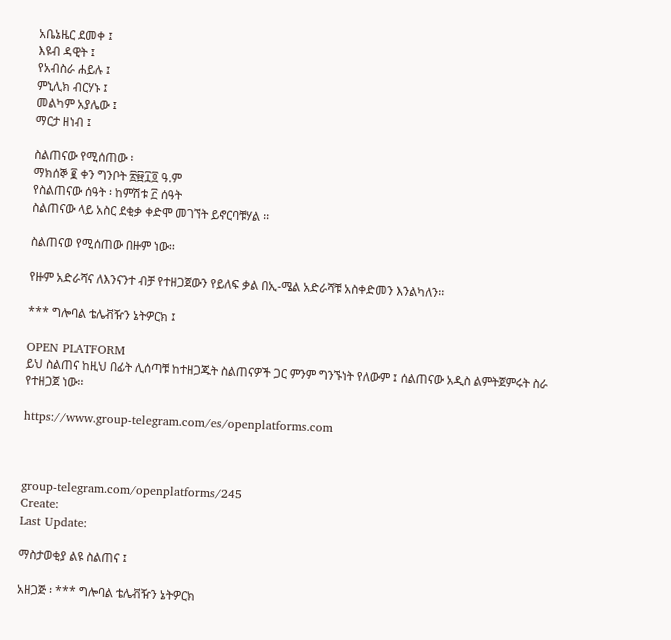አቤኔዜር ደመቀ ፤
እዩብ ዳዊት ፤
የአብስራ ሐይሉ ፤
ምኒሊክ ብርሃኑ ፤
መልካም አያሌው ፤
ማርታ ዘነብ ፤

ስልጠናው የሚሰጠው ፡
ማክሰኞ ፪ ቀን ግንቦት ፳፼፲፬ ዓ.ም
የስልጠናው ሰዓት ፡ ከምሽቱ ፫ ሰዓት
ስልጠናው ላይ አስር ደቂቃ ቀድሞ መገኘት ይኖርባቹሃል ፡፡

ስልጠናወ የሚሰጠው በዙም ነው፡፡

የዙም አድራሻና ለእንናንተ ብቻ የተዘጋጀውን የይለፍ ቃል በኢ-ሜል አድራሻቹ አስቀድመን እንልካለን፡፡

*** ግሎባል ቴሌቭዥን ኔትዎርክ ፤

OPEN PLATFORM
ይህ ስልጠና ከዚህ በፊት ሊሰጣቹ ከተዘጋጁት ስልጠናዎች ጋር ምንም ግንኙነት የለውም ፤ ሰልጠናው አዲስ ልምትጀምሩት ስራ የተዘጋጀ ነው፡፡

https://www.group-telegram.com/es/openplatforms.com



group-telegram.com/openplatforms/245
Create:
Last Update:

ማስታወቂያ ልዩ ስልጠና ፤

አዘጋጅ ፡ *** ግሎባል ቴሌቭዥን ኔትዎርክ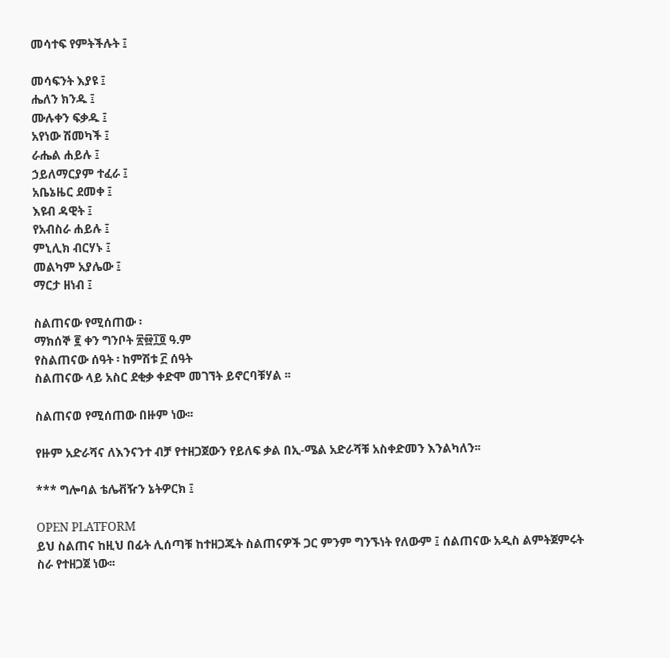መሳተፍ የምትችሉት ፤

መሳፍንት እያዩ ፤
ሔለን ክንዱ ፤
ሙሉቀን ፍቃዱ ፤
አየነው ሽመካች ፤
ራሔል ሐይሉ ፤
ኃይለማርያም ተፈራ ፤
አቤኔዜር ደመቀ ፤
እዩብ ዳዊት ፤
የአብስራ ሐይሉ ፤
ምኒሊክ ብርሃኑ ፤
መልካም አያሌው ፤
ማርታ ዘነብ ፤

ስልጠናው የሚሰጠው ፡
ማክሰኞ ፪ ቀን ግንቦት ፳፼፲፬ ዓ.ም
የስልጠናው ሰዓት ፡ ከምሽቱ ፫ ሰዓት
ስልጠናው ላይ አስር ደቂቃ ቀድሞ መገኘት ይኖርባቹሃል ፡፡

ስልጠናወ የሚሰጠው በዙም ነው፡፡

የዙም አድራሻና ለእንናንተ ብቻ የተዘጋጀውን የይለፍ ቃል በኢ-ሜል አድራሻቹ አስቀድመን እንልካለን፡፡

*** ግሎባል ቴሌቭዥን ኔትዎርክ ፤

OPEN PLATFORM
ይህ ስልጠና ከዚህ በፊት ሊሰጣቹ ከተዘጋጁት ስልጠናዎች ጋር ምንም ግንኙነት የለውም ፤ ሰልጠናው አዲስ ልምትጀምሩት ስራ የተዘጋጀ ነው፡፡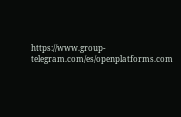https://www.group-telegram.com/es/openplatforms.com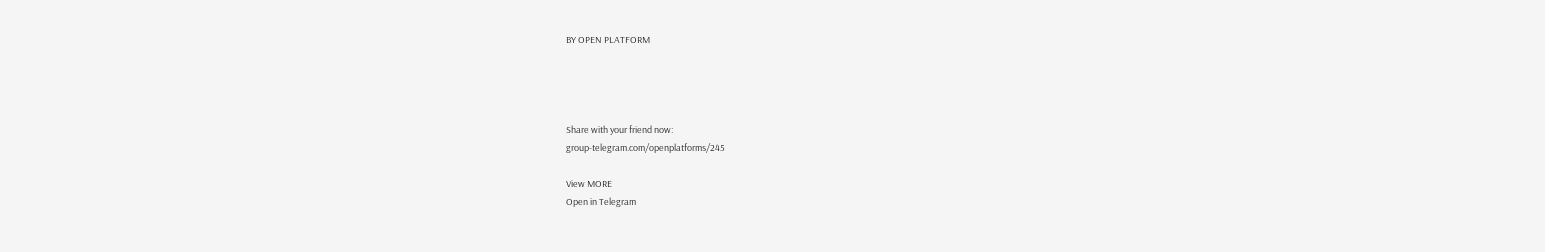BY OPEN PLATFORM




Share with your friend now:
group-telegram.com/openplatforms/245

View MORE
Open in Telegram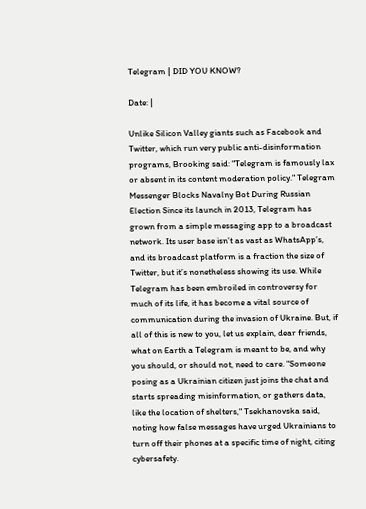Telegram | DID YOU KNOW?

Date: |

Unlike Silicon Valley giants such as Facebook and Twitter, which run very public anti-disinformation programs, Brooking said: "Telegram is famously lax or absent in its content moderation policy." Telegram Messenger Blocks Navalny Bot During Russian Election Since its launch in 2013, Telegram has grown from a simple messaging app to a broadcast network. Its user base isn’t as vast as WhatsApp’s, and its broadcast platform is a fraction the size of Twitter, but it’s nonetheless showing its use. While Telegram has been embroiled in controversy for much of its life, it has become a vital source of communication during the invasion of Ukraine. But, if all of this is new to you, let us explain, dear friends, what on Earth a Telegram is meant to be, and why you should, or should not, need to care. "Someone posing as a Ukrainian citizen just joins the chat and starts spreading misinformation, or gathers data, like the location of shelters," Tsekhanovska said, noting how false messages have urged Ukrainians to turn off their phones at a specific time of night, citing cybersafety.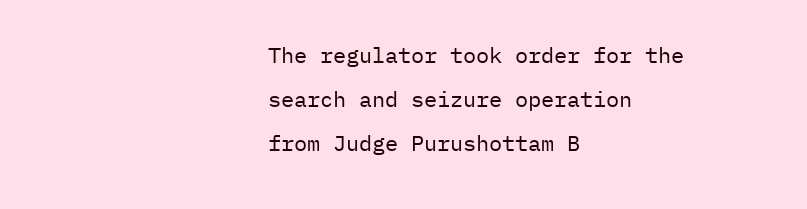The regulator took order for the search and seizure operation from Judge Purushottam B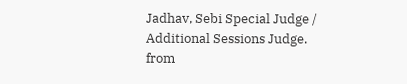Jadhav, Sebi Special Judge / Additional Sessions Judge.
from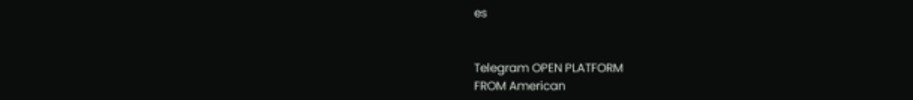es


Telegram OPEN PLATFORM
FROM American